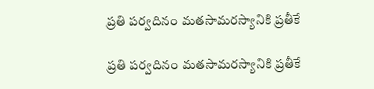ప్రతి ప‌ర్వదినం మ‌త‌సామ‌ర‌స్యానికి ప్రతీకే

ప్రతి ప‌ర్వదినం మ‌త‌సామ‌ర‌స్యానికి ప్రతీకే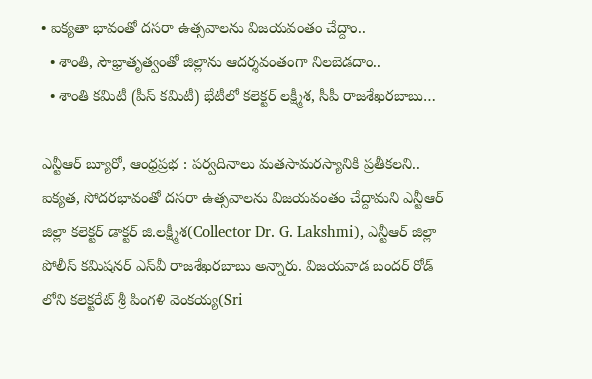• ఐక్యతా భావంతో ద‌స‌రా ఉత్సవాల‌ను విజ‌య‌వంతం చేద్దాం..
  • శాంతి, సౌభ్రాతృత్వంతో జిల్లాను ఆద‌ర్శవంతంగా నిల‌బెడ‌దాం..
  • శాంతి క‌మిటీ (పీస్ క‌మిటీ) భేటీలో క‌లెక్ట‌ర్ ల‌క్ష్మీశ‌, సీపీ రాజ‌శేఖ‌ర‌బాబు…

ఎన్టీఆర్ బ్యూరో, ఆంధ్రప్రభ : ప‌ర్వదినాలు మ‌త‌సామ‌ర‌స్యానికి ప్రతీక‌లని.. ఐక్యత‌, సోద‌ర‌భావంతో ద‌స‌రా ఉత్సవాల‌ను విజ‌య‌వంతం చేద్దామ‌ని ఎన్టీఆర్ జిల్లా క‌లెక్టర్ డాక్టర్ జి.ల‌క్ష్మీశ‌(Collector Dr. G. Lakshmi), ఎన్టీఆర్ జిల్లా పోలీస్ క‌మిష‌న‌ర్ ఎస్‌వీ రాజ‌శేఖ‌ర‌బాబు అన్నారు. విజయవాడ బందర్ రోడ్ లోని క‌లెక్టరేట్ శ్రీ పింగ‌ళి వెంక‌య్య(Sri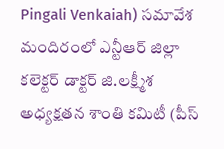Pingali Venkaiah) స‌మావేశ మందిరంలో ఎన్టీఆర్ జిల్లా క‌లెక్టర్ డాక్టర్ జి.ల‌క్ష్మీశ అధ్యక్షత‌న శాంతి క‌మిటీ (పీస్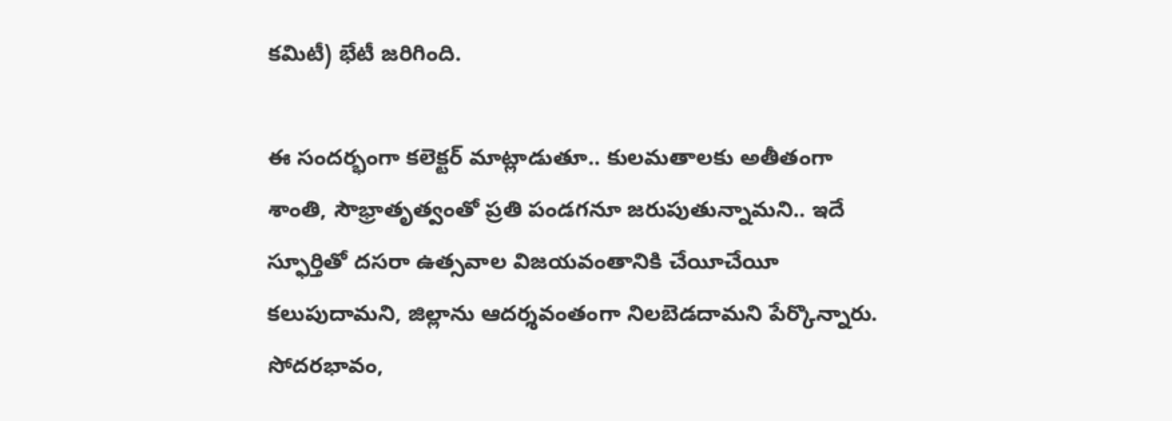క‌మిటీ) భేటీ జ‌రిగింది.

ఈ సంద‌ర్భంగా క‌లెక్టర్ మాట్లాడుతూ.. కుల‌మ‌తాల‌కు అతీతంగా శాంతి, సౌభ్రాతృత్వంతో ప్రతి పండ‌గ‌నూ జ‌రుపుతున్నామ‌ని.. ఇదే స్ఫూర్తితో ద‌స‌రా ఉత్సవాల విజ‌య‌వంతానికి చేయీచేయీ క‌లుపుదామ‌ని, జిల్లాను ఆద‌ర్శవంతంగా నిల‌బెడ‌దామ‌ని పేర్కొన్నారు. సోద‌ర‌భావం,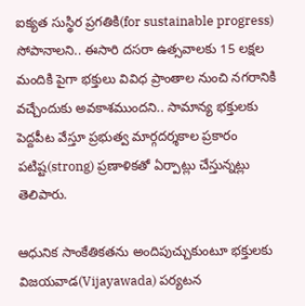ఐక్యత సుస్థిర ప్రగ‌తికి(for sustainable progress) సోపానాల‌ని.. ఈసారి ద‌స‌రా ఉత్సవాల‌కు 15 ల‌క్షల మందికి పైగా భ‌క్తులు వివిధ ప్రాంతాల నుంచి న‌గ‌రానికి వ‌చ్చేందుకు అవ‌కాశ‌ముంద‌ని.. సామాన్య భ‌క్తుల‌కు పెద్దపీట వేస్తూ ప్రభుత్వ మార్గద‌ర్శకాల ప్రకారం ప‌టిష్ట(strong) ప్రణాళిక‌తో ఏర్పాట్లు చేస్తున్నట్లు తెలిపారు.

ఆధునిక సాంకేతిక‌త‌ను అందిపుచ్చుకుంటూ భ‌క్తుల‌కు విజ‌య‌వాడ(Vijayawada) ప‌ర్యట‌న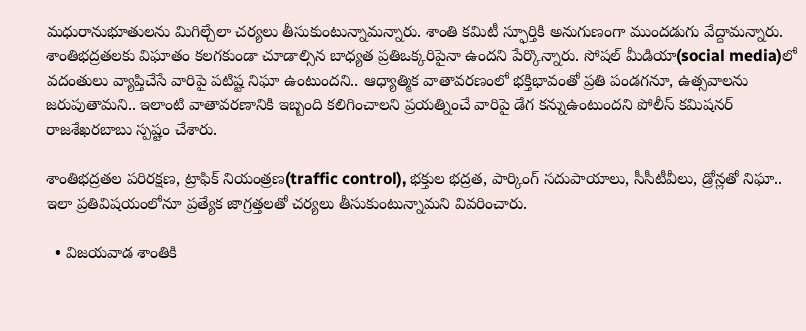మ‌ధురానుభూతుల‌ను మిగిల్చేలా చ‌ర్యలు తీసుకుంటున్నామ‌న్నారు. శాంతి క‌మిటీ స్ఫూర్తికి అనుగుణంగా ముంద‌డుగు వేద్దామ‌న్నారు. శాంతిభ‌ద్రత‌ల‌కు విఘాతం క‌ల‌గ‌కుండా చూడాల్సిన బాధ్యత ప్రతిఒక్కరిపైనా ఉంద‌ని పేర్కొన్నారు. సోష‌ల్ మీడియా(social media)లో వ‌దంతులు వ్యాప్తిచేసే వారిపై ప‌టిష్ట నిఘా ఉంటుంద‌ని.. ఆధ్యాత్మిక వాతావ‌ర‌ణంలో భ‌క్తిభావంతో ప్రతి పండ‌గ‌నూ, ఉత్సవాల‌ను జ‌రుపుతామని.. ఇలాంటి వాతావ‌ర‌ణానికి ఇబ్బంది కలిగించాలని ప్రయ‌త్నించే వారిపై డేగ క‌న్నుఉంటుంద‌ని పోలీస్ క‌మిష‌న‌ర్ రాజ‌శేఖ‌ర‌బాబు స్పష్టం చేశారు.

శాంతిభ‌ద్ర‌త‌ల ప‌రిర‌క్షణ‌, ట్రాఫిక్ నియంత్రణ‌(traffic control), భ‌క్తుల భ‌ద్రత‌, పార్కింగ్ స‌దుపాయాలు, సీసీటీవీలు, డ్రోన్లతో నిఘా.. ఇలా ప్రతివిష‌యంలోనూ ప్రత్యేక జాగ్రత్తల‌తో చర్యలు తీసుకుంటున్నామ‌ని వివ‌రించారు.

  • విజ‌య‌వాడ శాంతికి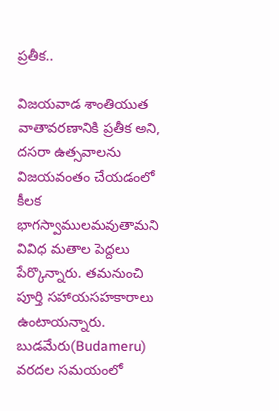ప్ర‌తీక‌..

విజ‌య‌వాడ శాంతియుత వాతావ‌ర‌ణానికి ప్రతీక అని, ద‌స‌రా ఉత్సవాల‌ను విజ‌య‌వంతం చేయ‌డంలో కీల‌క భాగ‌స్వాములమ‌వుతామ‌ని వివిధ మ‌తాల పెద్ద‌లు పేర్కొన్నారు. త‌మ‌నుంచి పూర్తి స‌హాయ‌స‌హ‌కారాలు ఉంటాయ‌న్నారు. బుడ‌మేరు(Budameru) వ‌ర‌ద‌ల స‌మ‌యంలో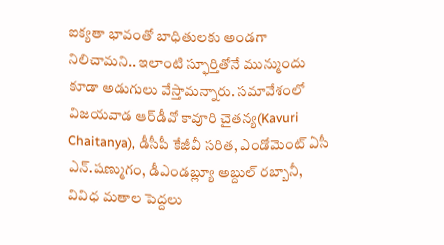ఐక్యతా భావంతో బాధితుల‌కు అండ‌గా నిలిచామ‌ని.. ఇలాంటి స్ఫూర్తితోనే మున్ముందు కూడా అడుగులు వేస్తామ‌న్నారు. స‌మావేశంలో విజ‌య‌వాడ ఆర్‌డీవో కావూరి చైత‌న్య‌(Kavuri Chaitanya), డీసీపీ కేజీవీ స‌రిత, ఎండోమెంట్ ఏసీ ఎన్‌.ష‌ణ్ముగం, డీఎండ‌బ్ల్యూ అబ్దుల్ ర‌బ్బానీ, వివిధ మ‌తాల పెద్దలు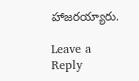హాజ‌ర‌య్యారు.

Leave a Reply